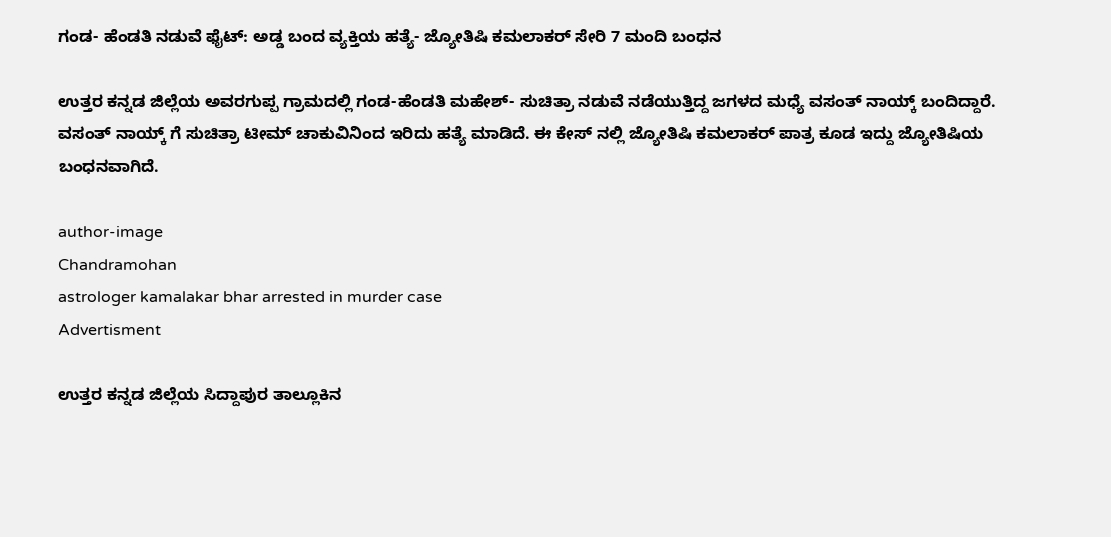ಗಂಡ- ಹೆಂಡತಿ ನಡುವೆ ಫೈಟ್: ಅಡ್ಡ ಬಂದ ವ್ಯಕ್ತಿಯ ಹತ್ಯೆ- ಜ್ಯೋತಿಷಿ ಕಮಲಾಕರ್ ಸೇರಿ 7 ಮಂದಿ ಬಂಧನ

ಉತ್ತರ ಕನ್ನಡ ಜಿಲ್ಲೆಯ ಅವರಗುಪ್ಪ ಗ್ರಾಮದಲ್ಲಿ ಗಂಡ-ಹೆಂಡತಿ ಮಹೇಶ್- ಸುಚಿತ್ರಾ ನಡುವೆ ನಡೆಯುತ್ತಿದ್ದ ಜಗಳದ ಮಧ್ಯೆ ವಸಂತ್ ನಾಯ್ಕ್ ಬಂದಿದ್ದಾರೆ. ವಸಂತ್ ನಾಯ್ಕ್ ಗೆ ಸುಚಿತ್ರಾ ಟೀಮ್ ಚಾಕುವಿನಿಂದ ಇರಿದು ಹತ್ಯೆ ಮಾಡಿದೆ. ಈ ಕೇಸ್ ನಲ್ಲಿ ಜ್ಯೋತಿಷಿ ಕಮಲಾಕರ್ ಪಾತ್ರ ಕೂಡ ಇದ್ದು ಜ್ಯೋತಿಷಿಯ ಬಂಧನವಾಗಿದೆ.

author-image
Chandramohan
astrologer kamalakar bhar arrested in murder case
Advertisment

ಉತ್ತರ ಕನ್ನಡ ಜಿಲ್ಲೆಯ ಸಿದ್ದಾಪುರ ತಾಲ್ಲೂಕಿನ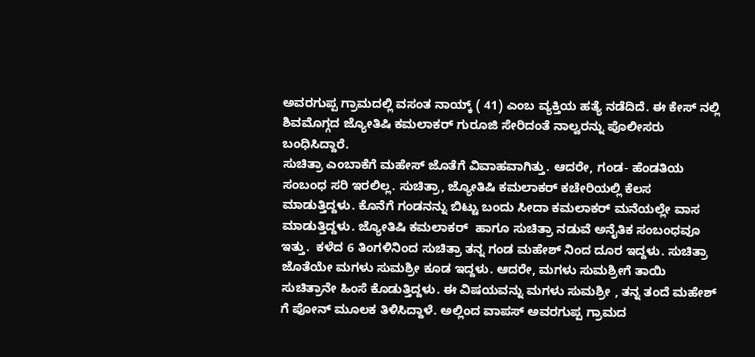ಅವರಗುಪ್ಪ ಗ್ರಾಮದಲ್ಲಿ ವಸಂತ ನಾಯ್ಕ್ ( 41) ಎಂಬ ವ್ಯಕ್ತಿಯ ಹತ್ಯೆ ನಡೆದಿದೆ. ಈ ಕೇಸ್ ನಲ್ಲಿ ಶಿವಮೊಗ್ಗದ ಜ್ಯೋತಿಷಿ ಕಮಲಾಕರ್ ಗುರೂಜಿ ಸೇರಿದಂತೆ ನಾಲ್ವರನ್ನು ಪೊಲೀಸರು ಬಂಧಿಸಿದ್ದಾರೆ.
ಸುಚಿತ್ರಾ ಎಂಬಾಕೆಗೆ ಮಹೇಸ್ ಜೊತೆಗೆ ವಿವಾಹವಾಗಿತ್ತು. ಆದರೇ, ಗಂಡ- ಹೆಂಡತಿಯ ಸಂಬಂಧ ಸರಿ ಇರಲಿಲ್ಲ. ಸುಚಿತ್ರಾ, ಜ್ಯೋತಿಷಿ ಕಮಲಾಕರ್ ಕಚೇರಿಯಲ್ಲಿ ಕೆಲಸ ಮಾಡುತ್ತಿದ್ದಳು. ಕೊನೆಗೆ ಗಂಡನನ್ನು ಬಿಟ್ಟು ಬಂದು ಸೀದಾ ಕಮಲಾಕರ್ ಮನೆಯಲ್ಲೇ ವಾಸ ಮಾಡುತ್ತಿದ್ದಳು. ಜ್ಯೋತಿಷಿ ಕಮಲಾಕರ್  ಹಾಗೂ ಸುಚಿತ್ರಾ ನಡುವೆ ಅನೈತಿಕ ಸಂಬಂಧವೂ ಇತ್ತು.  ಕಳೆದ 6 ತಿಂಗಳಿನಿಂದ ಸುಚಿತ್ರಾ ತನ್ನ ಗಂಡ ಮಹೇಶ್ ನಿಂದ ದೂರ ಇದ್ದಳು. ಸುಚಿತ್ರಾ ಜೊತೆಯೇ ಮಗಳು ಸುಮಶ್ರೀ ಕೂಡ ಇದ್ದಳು. ಆದರೇ, ಮಗಳು ಸುಮಶ್ರೀಗೆ ತಾಯಿ ಸುಚಿತ್ರಾನೇ ಹಿಂಸೆ ಕೊಡುತ್ತಿದ್ದಳು. ಈ ವಿಷಯವನ್ನು ಮಗಳು ಸುಮಶ್ರೀ , ತನ್ನ ತಂದೆ ಮಹೇಶ್ ಗೆ ಪೋನ್ ಮೂಲಕ ತಿಳಿಸಿದ್ದಾಳೆ. ಅಲ್ಲಿಂದ ವಾಪಸ್ ಅವರಗುಪ್ಪ ಗ್ರಾಮದ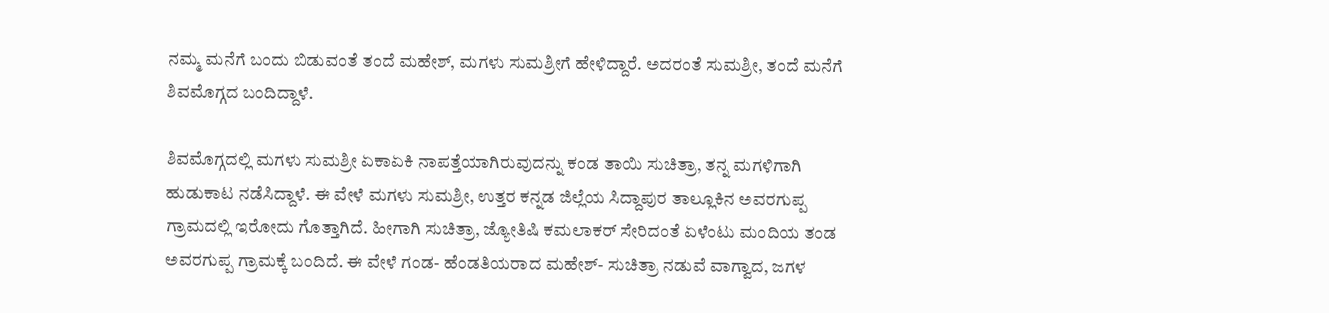ನಮ್ಮ ಮನೆಗೆ ಬಂದು ಬಿಡುವಂತೆ ತಂದೆ ಮಹೇಶ್, ಮಗಳು ಸುಮಶ್ರೀಗೆ ಹೇಳಿದ್ದಾರೆ. ಅದರಂತೆ ಸುಮಶ್ರೀ, ತಂದೆ ಮನೆಗೆ ಶಿವಮೊಗ್ಗದ ಬಂದಿದ್ದಾಳೆ.

ಶಿವಮೊಗ್ಗದಲ್ಲಿ ಮಗಳು ಸುಮಶ್ರೀ ಏಕಾಏಕಿ ನಾಪತ್ತೆಯಾಗಿರುವುದನ್ನು ಕಂಡ ತಾಯಿ ಸುಚಿತ್ರಾ, ತನ್ನ ಮಗಳಿಗಾಗಿ ಹುಡುಕಾಟ ನಡೆಸಿದ್ದಾಳೆ. ಈ ವೇಳೆ ಮಗಳು ಸುಮಶ್ರೀ, ಉತ್ತರ ಕನ್ನಡ ಜಿಲ್ಲೆಯ ಸಿದ್ದಾಪುರ ತಾಲ್ಲೂಕಿನ ಅವರಗುಪ್ಪ ಗ್ರಾಮದಲ್ಲಿ ಇರೋದು ಗೊತ್ತಾಗಿದೆ. ಹೀಗಾಗಿ ಸುಚಿತ್ರಾ, ಜ್ಯೋತಿಷಿ ಕಮಲಾಕರ್ ಸೇರಿದಂತೆ ಏಳೆಂಟು ಮಂದಿಯ ತಂಡ ಅವರಗುಪ್ಪ ಗ್ರಾಮಕ್ಕೆ ಬಂದಿದೆ. ಈ ವೇಳೆ ಗಂಡ- ಹೆಂಡತಿಯರಾದ ಮಹೇಶ್- ಸುಚಿತ್ರಾ ನಡುವೆ ವಾಗ್ವಾದ, ಜಗಳ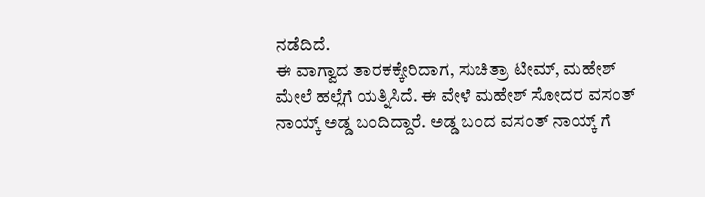ನಡೆದಿದೆ.
ಈ ವಾಗ್ವಾದ ತಾರಕಕ್ಕೇರಿದಾಗ, ಸುಚಿತ್ರಾ ಟೀಮ್, ಮಹೇಶ್ ಮೇಲೆ ಹಲ್ಲೆಗೆ ಯತ್ನಿಸಿದೆ. ಈ ವೇಳೆ ಮಹೇಶ್ ಸೋದರ ವಸಂತ್ ನಾಯ್ಕ್ ಅಡ್ಡ ಬಂದಿದ್ದಾರೆ. ಅಡ್ಡ ಬಂದ ವಸಂತ್ ನಾಯ್ಕ್ ಗೆ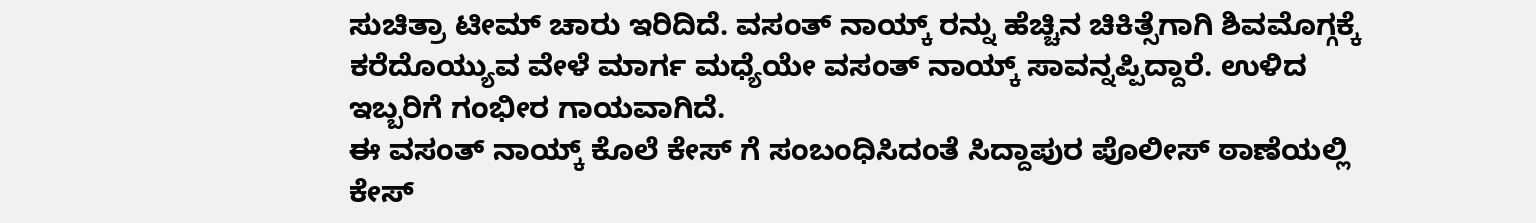ಸುಚಿತ್ರಾ ಟೀಮ್ ಚಾರು ಇರಿದಿದೆ. ವಸಂತ್ ನಾಯ್ಕ್ ರನ್ನು ಹೆಚ್ಚಿನ ಚಿಕಿತ್ಸೆಗಾಗಿ ಶಿವಮೊಗ್ಗಕ್ಕೆ ಕರೆದೊಯ್ಯುವ ವೇಳೆ ಮಾರ್ಗ ಮಧ್ಯೆಯೇ ವಸಂತ್ ನಾಯ್ಕ್ ಸಾವನ್ನಪ್ಪಿದ್ದಾರೆ. ಉಳಿದ ಇಬ್ಬರಿಗೆ ಗಂಭೀರ ಗಾಯವಾಗಿದೆ.
ಈ ವಸಂತ್ ನಾಯ್ಕ್ ಕೊಲೆ ಕೇಸ್ ಗೆ ಸಂಬಂಧಿಸಿದಂತೆ ಸಿದ್ದಾಪುರ ಪೊಲೀಸ್ ಠಾಣೆಯಲ್ಲಿ ಕೇಸ್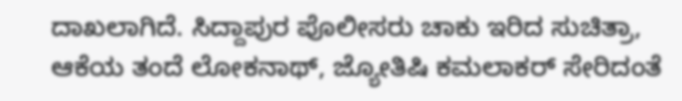ದಾಖಲಾಗಿದೆ. ಸಿದ್ದಾಪುರ ಪೊಲೀಸರು ಚಾಕು ಇರಿದ ಸುಚಿತ್ರಾ, ಆಕೆಯ ತಂದೆ ಲೋಕನಾಥ್, ಜ್ಯೋತಿಷಿ ಕಮಲಾಕರ್ ಸೇರಿದಂತೆ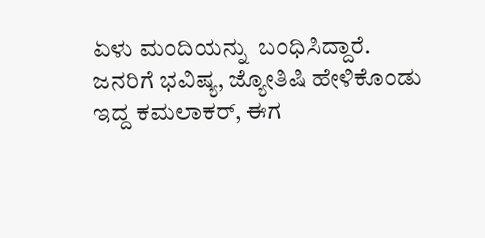ಏಳು ಮಂದಿಯನ್ನು  ಬಂಧಿಸಿದ್ದಾರೆ.
ಜನರಿಗೆ ಭವಿಷ್ಯ, ಜ್ಯೋತಿಷಿ ಹೇಳಿಕೊಂಡು ಇದ್ದ ಕಮಲಾಕರ್, ಈಗ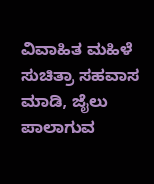ವಿವಾಹಿತ ಮಹಿಳೆ ಸುಚಿತ್ರಾ ಸಹವಾಸ ಮಾಡಿ, ಜೈಲು ಪಾಲಾಗುವ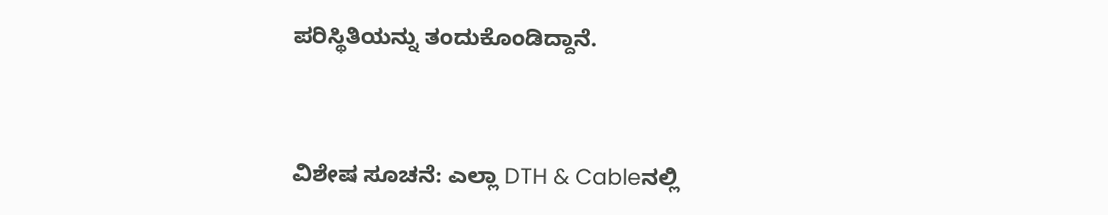ಪರಿಸ್ಥಿತಿಯನ್ನು ತಂದುಕೊಂಡಿದ್ದಾನೆ.



ವಿಶೇಷ ಸೂಚನೆ: ಎಲ್ಲಾ DTH & Cableನಲ್ಲಿ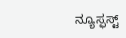ನ್ಯೂಸ್ಫಸ್ಟ್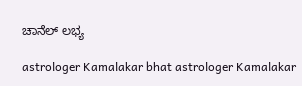ಚಾನೆಲ್ ಲಭ್ಯ

astrologer Kamalakar bhat astrologer Kamalakar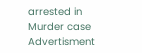arrested in Murder case
Advertisment